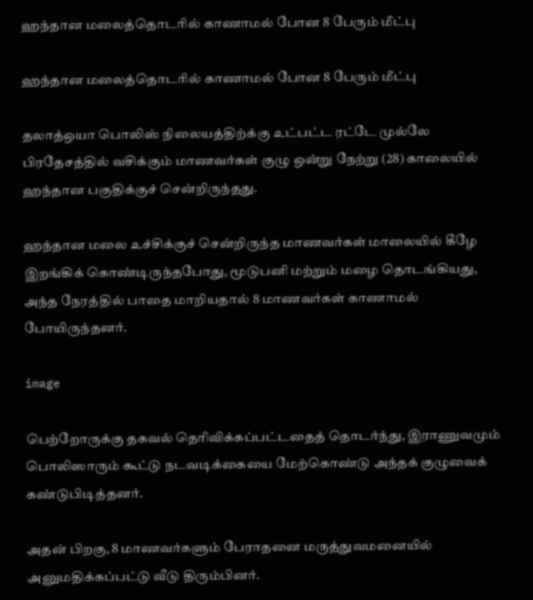ஹந்தான மலைத்தொடரில் காணாமல் போன 8 பேரும் மீட்பு

ஹந்தான மலைத்தொடரில் காணாமல் போன 8 பேரும் மீட்பு

தலாத்ஒயா பொலிஸ் நிலையத்திற்க்கு உட்பட்ட ரட்டே முல்லே பிரதேசத்தில் வசிக்கும் மாணவர்கள் குழு ஒன்று நேற்று (28) காலையில் ஹந்தான பகுதிக்குச் சென்றிருந்தது.

ஹந்தான மலை உச்சிக்குச் சென்றிருந்த மாணவர்கள் மாலையில் கீழே இறங்கிக் கொண்டிருந்தபோது, மூடுபனி மற்றும் மழை தொடங்கியது, அந்த நேரத்தில் பாதை மாறியதால் 8 மாணவர்கள் காணாமல் போயிருந்தனர்.

image

பெற்றோருக்கு தகவல் தெரிவிக்கப்பட்டதைத் தொடர்ந்து, இராணுவமும் பொலிஸாரும் கூட்டு நடவடிக்கையை மேற்கொண்டு அந்தக் குழுவைக் கண்டுபிடித்தனர்.

அதன் பிறகு, 8 மாணவர்களும் பேராதனை மருத்துவமனையில் அனுமதிக்கப்பட்டு வீடு திரும்பினர்.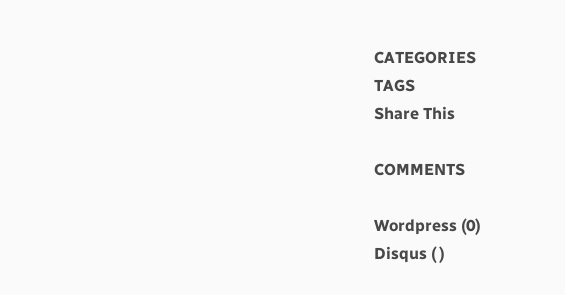CATEGORIES
TAGS
Share This

COMMENTS

Wordpress (0)
Disqus ( )